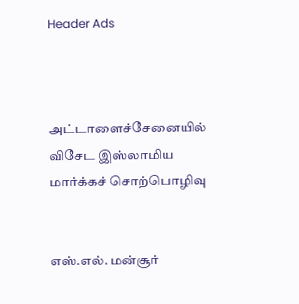Header Ads



அட்டாளைச்சேனையில் விசேட இஸ்லாமிய மார்க்கச் சொற்பொழிவு


எஸ்.எல். மன்சூர்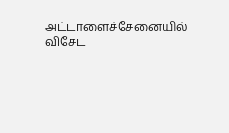அட்டாளைச்சேனையில் விசேட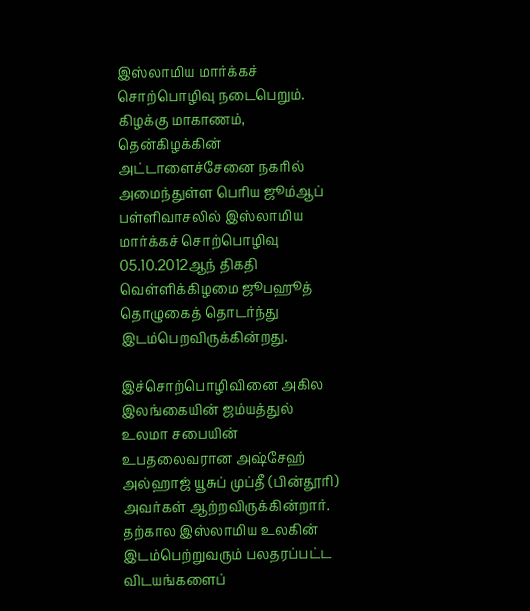இஸ்லாமிய மார்க்கச் சொற்பொழிவு நடைபெறும். கிழக்கு மாகாணம், தென்கிழக்கின் அட்டாளைச்சேனை நகரில் அமைந்துள்ள பெரிய ஜூம்ஆப் பள்ளிவாசலில் இஸ்லாமிய மார்க்கச் சொற்பொழிவு 05.10.2012ஆந் திகதி வெள்ளிக்கிழமை ஜூபஹூத் தொழுகைத் தொடர்ந்து இடம்பெறவிருக்கின்றது.

இச்சொற்பொழிவினை அகில இலங்கையின் ஜம்யத்துல் உலமா சபையின் உபதலைவரான அஷ்சேஹ் அல்ஹாஜ் யூசுப் முப்தீ (பின்தூரி) அவர்கள் ஆற்றவிருக்கின்றார். தற்கால இஸ்லாமிய உலகின் இடம்பெற்றுவரும் பலதரப்பட்ட விடயங்களைப்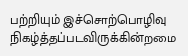பற்றியும் இச்சொற்பொழிவு நிகழ்த்தப்படவிருக்கின்றமை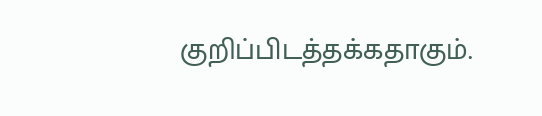குறிப்பிடத்தக்கதாகும்.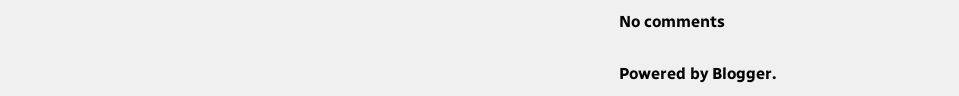No comments

Powered by Blogger.